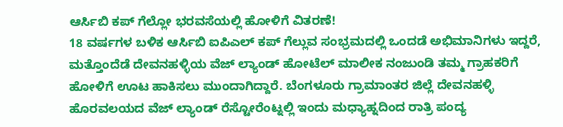ಆರ್ಸಿಬಿ ಕಪ್ ಗೆಲ್ಲೋ ಭರವಸೆಯಲ್ಲಿ ಹೋಳಿಗೆ ವಿತರಣೆ!
18 ವರ್ಷಗಳ ಬಳಿಕ ಆರ್ಸಿಬಿ ಐಪಿಎಲ್ ಕಪ್ ಗೆಲ್ಲುವ ಸಂಭ್ರಮದಲ್ಲಿ ಒಂದಡೆ ಅಭಿಮಾನಿಗಳು ಇದ್ದರೆ, ಮತ್ತೊಂದೆಡೆ ದೇವನಹಳ್ಳಿಯ ವೆಜ್ ಲ್ಯಾಂಡ್ ಹೋಟೆಲ್ ಮಾಲೀಕ ನಂಜುಂಡಿ ತಮ್ಮ ಗ್ರಾಹಕರಿಗೆ ಹೋಳಿಗೆ ಊಟ ಹಾಕಿಸಲು ಮುಂದಾಗಿದ್ದಾರೆ. ಬೆಂಗಳೂರು ಗ್ರಾಮಾಂತರ ಜಿಲ್ಲೆ ದೇವನಹಳ್ಳಿ ಹೊರವಲಯದ ವೆಜ್ ಲ್ಯಾಂಡ್ ರೆಸ್ಟೋರೆಂಟ್ನಲ್ಲಿ ಇಂದು ಮಧ್ಯಾಹ್ನದಿಂದ ರಾತ್ರಿ ಪಂದ್ಯ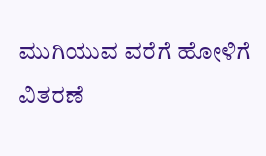ಮುಗಿಯುವ ವರೆಗೆ ಹೋಳಿಗೆ ವಿತರಣೆ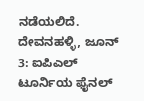ನಡೆಯಲಿದೆ.
ದೇವನಹಳ್ಳಿ, ಜೂನ್ 3: ಐಪಿಎಲ್ ಟೂರ್ನಿಯ ಫೈನಲ್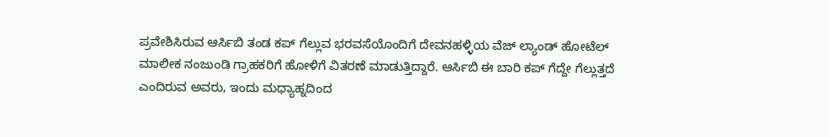ಪ್ರವೇಶಿಸಿರುವ ಆರ್ಸಿಬಿ ತಂಡ ಕಪ್ ಗೆಲ್ಲುವ ಭರವಸೆಯೊಂದಿಗೆ ದೇವನಹಳ್ಳಿಯ ವೆಜ್ ಲ್ಯಾಂಡ್ ಹೋಟೆಲ್ ಮಾಲೀಕ ನಂಜುಂಡಿ ಗ್ರಾಹಕರಿಗೆ ಹೋಳಿಗೆ ವಿತರಣೆ ಮಾಡುತ್ತಿದ್ದಾರೆ. ಆರ್ಸಿಬಿ ಈ ಬಾರಿ ಕಪ್ ಗೆದ್ದೇ ಗೆಲ್ಲುತ್ತದೆ ಎಂದಿರುವ ಅವರು, ಇಂದು ಮಧ್ಯಾಹ್ನದಿಂದ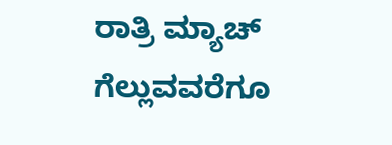ರಾತ್ರಿ ಮ್ಯಾಚ್ ಗೆಲ್ಲುವವರೆಗೂ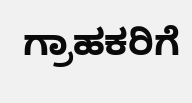ಗ್ರಾಹಕರಿಗೆ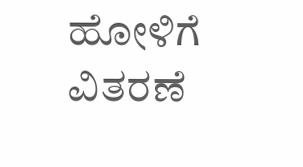ಹೋಳಿಗೆ ವಿತರಣೆ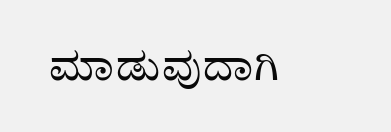ಮಾಡುವುದಾಗಿ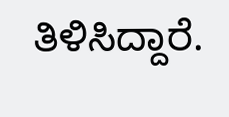ತಿಳಿಸಿದ್ದಾರೆ.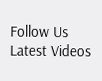Follow Us
Latest Videos